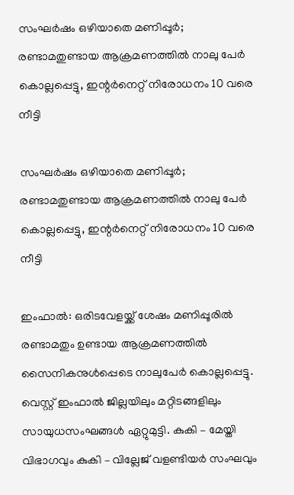സംഘര്‍ഷം ഒഴിയാതെ മണിപ്പൂര്‍; രണ്ടാമതുണ്ടായ ആക്രമണത്തില്‍ നാലു പേര്‍ കൊല്ലപ്പെട്ടു, ഇന്റര്‍നെറ്റ് നിരോധനം 10 വരെ നീട്ടി

സംഘര്‍ഷം ഒഴിയാതെ മണിപ്പൂര്‍; രണ്ടാമതുണ്ടായ ആക്രമണത്തില്‍ നാലു പേര്‍ കൊല്ലപ്പെട്ടു, ഇന്റര്‍നെറ്റ് നിരോധനം 10 വരെ നീട്ടി

ഇംഫാല്‍: ഒരിടവേളയ്ക്ക് ശേഷം മണിപ്പൂരില്‍ രണ്ടാമതും ഉണ്ടായ ആക്രമണത്തില്‍ സൈനികനുള്‍പ്പെടെ നാലുപേര്‍ കൊല്ലപ്പെട്ടു. വെസ്റ്റ് ഇംഫാല്‍ ജില്ലയിലും മറ്റിടങ്ങളിലും സായുധസംഘങ്ങള്‍ ഏറ്റുമുട്ടി. കുകി – മേയ്തി വിഭാഗവും കുകി – വില്ലേജ് വളണ്ടിയര്‍ സംഘവും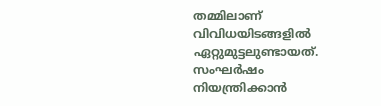തമ്മിലാണ് വിവിധയിടങ്ങളില്‍ ഏറ്റുമുട്ടലുണ്ടായത്. സംഘര്‍ഷം നിയന്ത്രിക്കാന്‍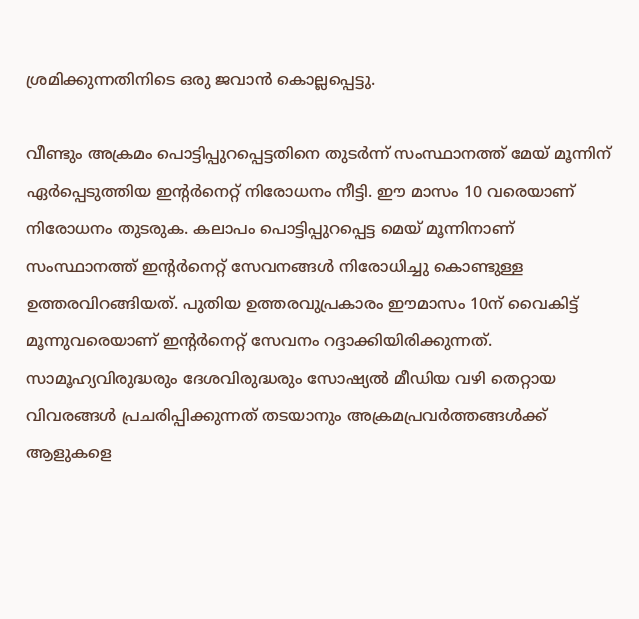ശ്രമിക്കുന്നതിനിടെ ഒരു ജവാന്‍ കൊല്ലപ്പെട്ടു.

വീണ്ടും അക്രമം പൊട്ടിപ്പുറപ്പെട്ടതിനെ തുടര്‍ന്ന് സംസ്ഥാനത്ത് മേയ് മൂന്നിന് ഏര്‍പ്പെടുത്തിയ ഇന്റര്‍നെറ്റ് നിരോധനം നീട്ടി. ഈ മാസം 10 വരെയാണ് നിരോധനം തുടരുക. കലാപം പൊട്ടിപ്പുറപ്പെട്ട മെയ് മൂന്നിനാണ് സംസ്ഥാനത്ത് ഇന്റര്‍നെറ്റ് സേവനങ്ങള്‍ നിരോധിച്ചു കൊണ്ടുള്ള ഉത്തരവിറങ്ങിയത്. പുതിയ ഉത്തരവുപ്രകാരം ഈമാസം 10ന് വൈകിട്ട് മൂന്നുവരെയാണ് ഇന്റര്‍നെറ്റ് സേവനം റദ്ദാക്കിയിരിക്കുന്നത്. സാമൂഹ്യവിരുദ്ധരും ദേശവിരുദ്ധരും സോഷ്യല്‍ മീഡിയ വഴി തെറ്റായ വിവരങ്ങള്‍ പ്രചരിപ്പിക്കുന്നത് തടയാനും അക്രമപ്രവര്‍ത്തങ്ങള്‍ക്ക് ആളുകളെ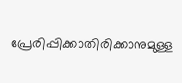പ്രേരിപ്പിക്കാതിരിക്കാനുമുള്ള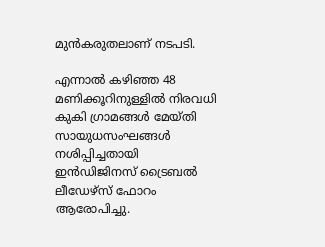മുന്‍കരുതലാണ് നടപടി.

എന്നാല്‍ കഴിഞ്ഞ 48 മണിക്കൂറിനുള്ളില്‍ നിരവധി കുകി ഗ്രാമങ്ങള്‍ മേയ്തി സായുധസംഘങ്ങള്‍ നശിപ്പിച്ചതായി ഇന്‍ഡിജിനസ് ട്രൈബല്‍ ലീഡേഴ്സ് ഫോറം ആരോപിച്ചു.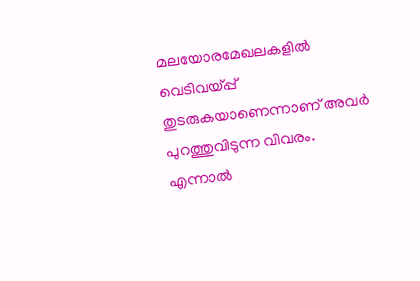മലയോരമേഖലകളില്‍ വെടിവയ്പ്പ് തുടരുകയാണെന്നാണ് അവര്‍ പുറത്തുവിടുന്ന വിവരം. എന്നാല്‍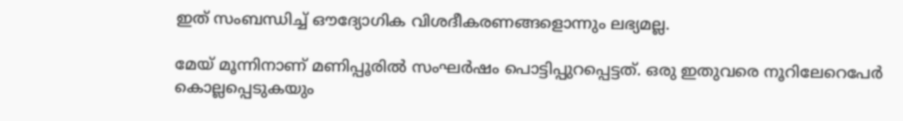ഇത് സംബന്ധിച്ച് ഔദ്യോഗിക വിശദീകരണങ്ങളൊന്നും ലഭ്യമല്ല.

മേയ് മൂന്നിനാണ് മണിപ്പൂരില്‍ സംഘര്‍ഷം പൊട്ടിപ്പുറപ്പെട്ടത്. ഒരു ഇതുവരെ നൂറിലേറെപേര്‍ കൊല്ലപ്പെടുകയും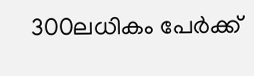300ലധികം പേര്‍ക്ക്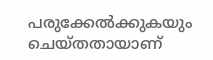പരുക്കേല്‍ക്കുകയും ചെയ്തതായാണ്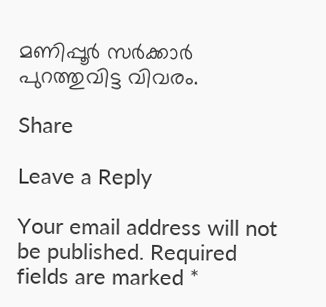മണിപ്പൂര്‍ സര്‍ക്കാര്‍ പുറത്തുവിട്ട വിവരം.

Share

Leave a Reply

Your email address will not be published. Required fields are marked *